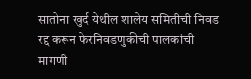सातोना खुर्द येथील शालेय समितीची निवड रद्द करून फेरनिवडणुकीची पालकांची मागणी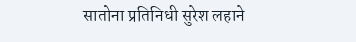सातोना प्रतिनिधी सुरेश लहाने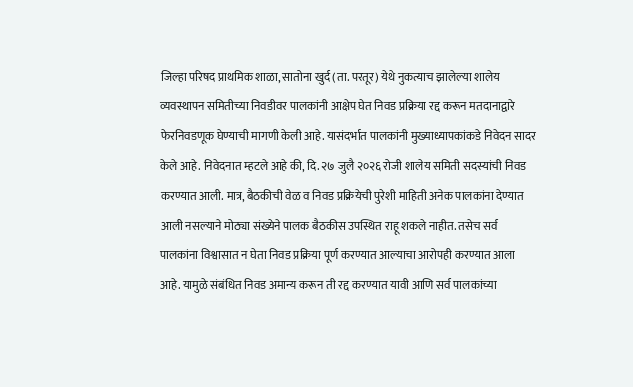जिल्हा परिषद प्राथमिक शाळा, सातोना खुर्द (ता. परतूर) येथे नुकत्याच झालेल्या शालेय व्यवस्थापन समितीच्या निवडीवर पालकांनी आक्षेप घेत निवड प्रक्रिया रद्द करून मतदानाद्वारे फेरनिवडणूक घेण्याची मागणी केली आहे. यासंदर्भात पालकांनी मुख्याध्यापकांकडे निवेदन सादर केले आहे. निवेदनात म्हटले आहे की, दि. २७ जुलै २०२६ रोजी शालेय समिती सदस्यांची निवड करण्यात आली. मात्र, बैठकीची वेळ व निवड प्रक्रियेची पुरेशी माहिती अनेक पालकांना देण्यात आली नसल्याने मोठ्या संख्येने पालक बैठकीस उपस्थित राहू शकले नाहीत. तसेच सर्व पालकांना विश्वासात न घेता निवड प्रक्रिया पूर्ण करण्यात आल्याचा आरोपही करण्यात आला आहे. यामुळे संबंधित निवड अमान्य करून ती रद्द करण्यात यावी आणि सर्व पालकांच्या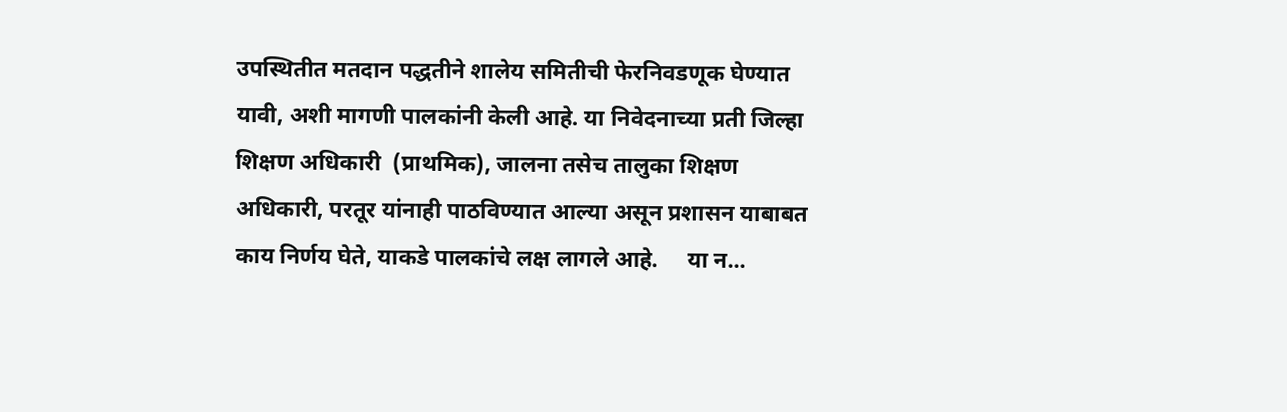उपस्थितीत मतदान पद्धतीने शालेय समितीची फेरनिवडणूक घेण्यात यावी, अशी मागणी पालकांनी केली आहे. या निवेदनाच्या प्रती जिल्हा शिक्षण अधिकारी  (प्राथमिक), जालना तसेच तालुका शिक्षण अधिकारी, परतूर यांनाही पाठविण्यात आल्या असून प्रशासन याबाबत काय निर्णय घेते, याकडे पालकांचे लक्ष लागले आहे.     या न...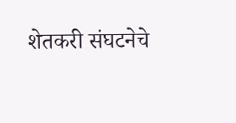शेतकरी संघटनेचे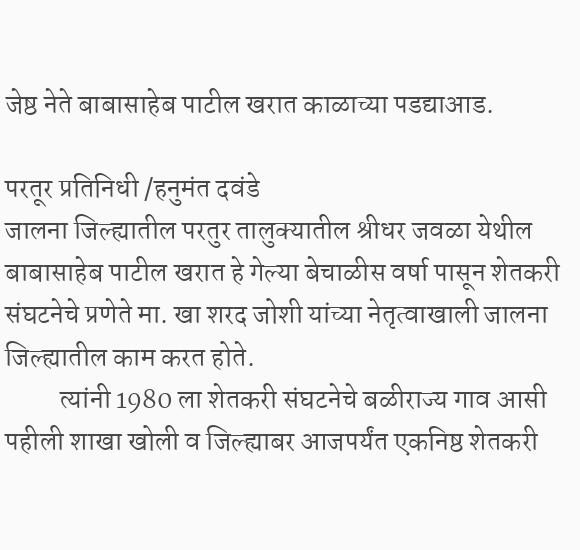जेष्ठ नेते बाबासाहेब पाटील खरात काळाच्या पडद्याआड.

परतूर प्रतिनिधी /हनुमंत दवंडे
जालना जिल्ह्यातील परतुर तालुक्यातील श्रीधर जवळा येथील बाबासाहेब पाटील खरात हे गेल्या बेचाळीस वर्षा पासून शेतकरी संघटनेचे प्रणेते मा. खा शरद जोशी यांच्या नेतृत्वाखाली जालना जिल्ह्यातील काम करत होते.
          त्यांनी 1980 ला शेतकरी संघटनेचे बळीराज्य गाव आसी पहीली शाखा खोली व जिल्ह्याबर आजपर्यंत एकनिष्ठ शेतकरी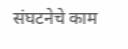संघटनेचे काम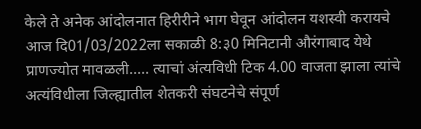केले ते अनेक आंदोलनात हिरीरीने भाग घेवून आंदोलन यशस्वी करायचे आज दि01/03/2022ला सकाळी 8:३0 मिनिटानी औरंगाबाद येथे प्राणज्योत मावळली..... त्याचां अंत्यविधी टिक 4.00 वाजता झाला त्यांचे अत्यंविधीला जिल्ह्यातील शेतकरी संघटनेचे संपूर्ण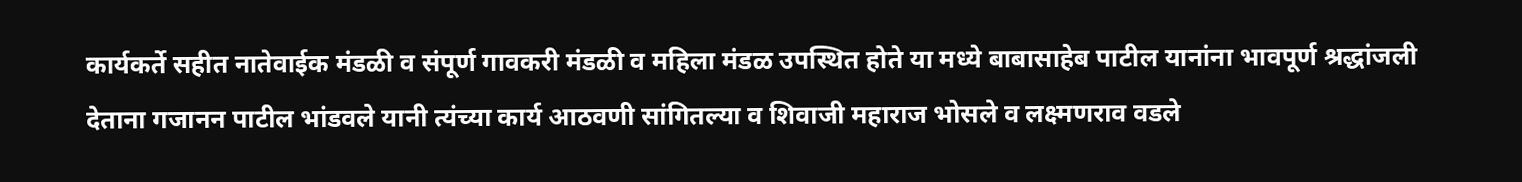कार्यकर्ते सहीत नातेवाईक मंडळी व संपूर्ण गावकरी मंडळी व महिला मंडळ उपस्थित होते या मध्ये बाबासाहेब पाटील यानांना भावपूर्ण श्रद्धांजली देताना गजानन पाटील भांडवले यानी त्यंच्या कार्य आठवणी सांगितल्या व शिवाजी महाराज भोसले व लक्ष्मणराव वडले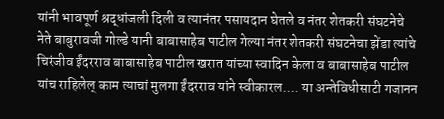यांनी भावपूर्ण श्रद्धांजली दिली व त्यानंतर पसायदान घेतले व नंतर शेतकरी संघटनेचे नेते बाबुरावजी गोल्डे यानी बाबासाहेब पाटील गेल्या नंतर शेतकरी संघटनेचा झेंडा त्यांचे चिरंजीव ईंदरराव बाबासाहेब पाटील खरात यांच्या स्वादिन केला व बाबासाहेब पाटील यांच राहिलेल् काम त्याचां मुलगा ईंदरराव यांने स्वीकारल.... या अन्तेविधीसाटी गजानन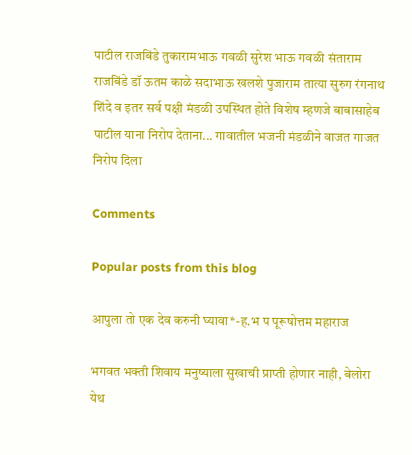पाटील राजबिंडे तुकारामभाऊ गवळी सुरेश भाऊ गवळी संताराम राजबिंडे डॉ ऊतम काळे सदाभाऊ खलशे पुजाराम तात्या सुरुग रंगनाथ शिंदे व इतर सर्व पक्षी मंडळी उपस्थित होते विशेष म्हणजे बाबासाहेब पाटील याना निरोप देताना... गावातील भजनी मंडळीने वाजत गाजत निरोप दिला

Comments

Popular posts from this blog

आपुला तो एक देव करुनी घ्यावा*-ह.भ प पूरूषोत्तम महाराज

भगवत भक्ती शिवाय मनुष्याला सुखाची प्राप्ती होणार नाही, बेलोरा येथ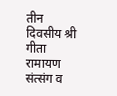तीन दिवसीय श्री गीता रामायण संत्संग व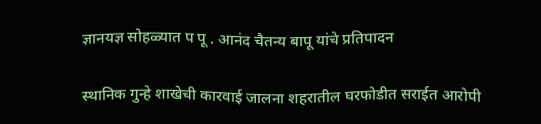ज्ञानयज्ञ सोहळ्यात प पू . आनंद चैतन्य बापू यांचे प्रतिपादन

स्थानिक गुन्हे शाखेची कारवाई जालना शहरातील घरफोडीत सराईत आरोपी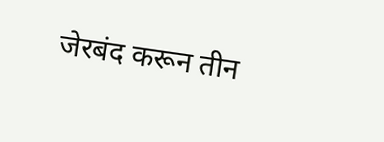जेरबंद करून तीन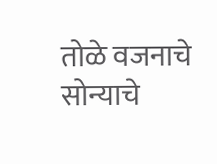तोळे वजनाचे सोन्याचे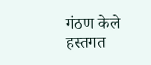गंठण केले हस्तगत